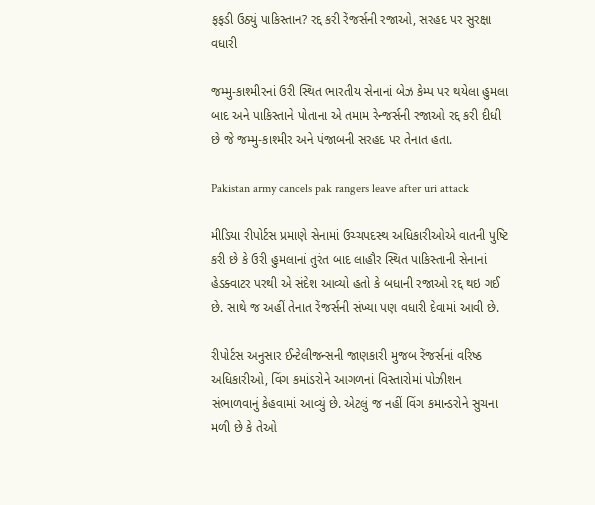ફફડી ઉઠ્યું પાકિસ્તાન? રદ્દ કરી રેંજર્સની રજાઓ, સરહદ પર સુરક્ષા વધારી

જમ્મુ-કાશ્મીરનાં ઉરી સ્થિત ભારતીય સેનાનાં બેઝ કેમ્પ પર થયેલા હુમલા બાદ અને પાકિસ્તાને પોતાના એ તમામ રેન્જર્સની રજાઓ રદ્દ કરી દીધી છે જે જમ્મુ-કાશ્મીર અને પંજાબની સરહદ પર તેનાત હતા.

Pakistan army cancels pak rangers leave after uri attack

મીડિયા રીપોર્ટસ પ્રમાણે સેનામાં ઉચ્ચપદસ્થ અધિકારીઓએ વાતની પુષ્ટિ કરી છે કે ઉરી હુમલાનાં તુરંત બાદ લાહૌર સ્થિત પાકિસ્તાની સેનાનાં હેડક્વાટર પરથી એ સંદેશ આવ્યો હતો કે બધાની રજાઓ રદ્દ થઇ ગઈ છે. સાથે જ અહીં તેનાત રેંજર્સની સંખ્યા પણ વધારી દેવામાં આવી છે.

રીપોર્ટસ અનુસાર ઈન્ટેલીજન્સની જાણકારી મુજબ રેંજર્સનાં વરિષ્ઠ અધિકારીઓ, વિંગ કમાંડરોને આગળનાં વિસ્તારોમાં પોઝીશન સંભાળવાનું કેહવામાં આવ્યું છે. એટલું જ નહીં વિંગ કમાન્ડરોને સુચના મળી છે કે તેઓ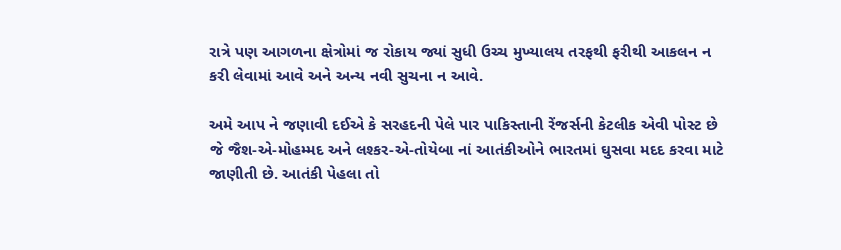રાત્રે પણ આગળના ક્ષેત્રોમાં જ રોકાય જ્યાં સુધી ઉચ્ચ મુખ્યાલય તરફથી ફરીથી આકલન ન કરી લેવામાં આવે અને અન્ય નવી સુચના ન આવે.

અમે આપ ને જણાવી દઈએ કે સરહદની પેલે પાર પાકિસ્તાની રેંજર્સની કેટલીક એવી પોસ્ટ છે જે જૈશ-એ-મોહમ્મદ અને લશ્કર-એ-તોયેબા નાં આતંકીઓને ભારતમાં ઘુસવા મદદ કરવા માટે જાણીતી છે. આતંકી પેહલા તો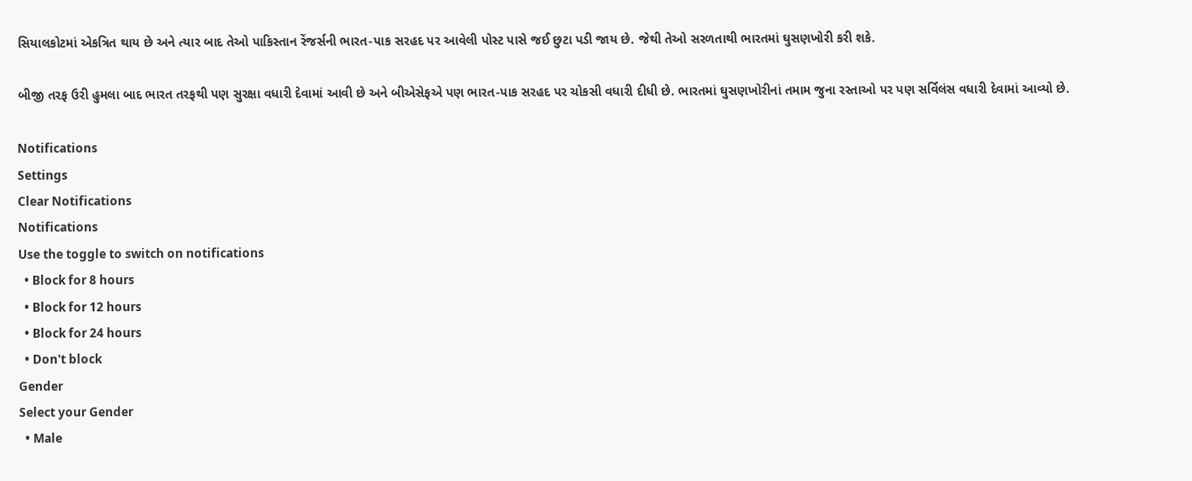સિયાલકોટમાં એકત્રિત થાય છે અને ત્યાર બાદ તેઓ પાકિસ્તાન રેંજર્સની ભારત-પાક સરહદ પર આવેલી પોસ્ટ પાસે જઈ છુટા પડી જાય છે. જેથી તેઓ સરળતાથી ભારતમાં ઘુસણખોરી કરી શકે.

બીજી તરફ ઉરી હુમલા બાદ ભારત તરફથી પણ સુરક્ષા વધારી દેવામાં આવી છે અને બીએસેફએ પણ ભારત-પાક સરહદ પર ચોકસી વધારી દીધી છે. ભારતમાં ઘુસણખોરીનાં તમામ જુના રસ્તાઓ પર પણ સર્વિલંસ વધારી દેવામાં આવ્યો છે.

Notifications
Settings
Clear Notifications
Notifications
Use the toggle to switch on notifications
  • Block for 8 hours
  • Block for 12 hours
  • Block for 24 hours
  • Don't block
Gender
Select your Gender
  • Male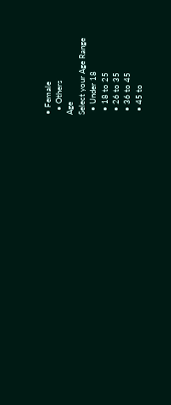• Female
  • Others
Age
Select your Age Range
  • Under 18
  • 18 to 25
  • 26 to 35
  • 36 to 45
  • 45 to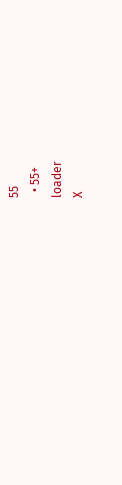55
  • 55+
loader
X